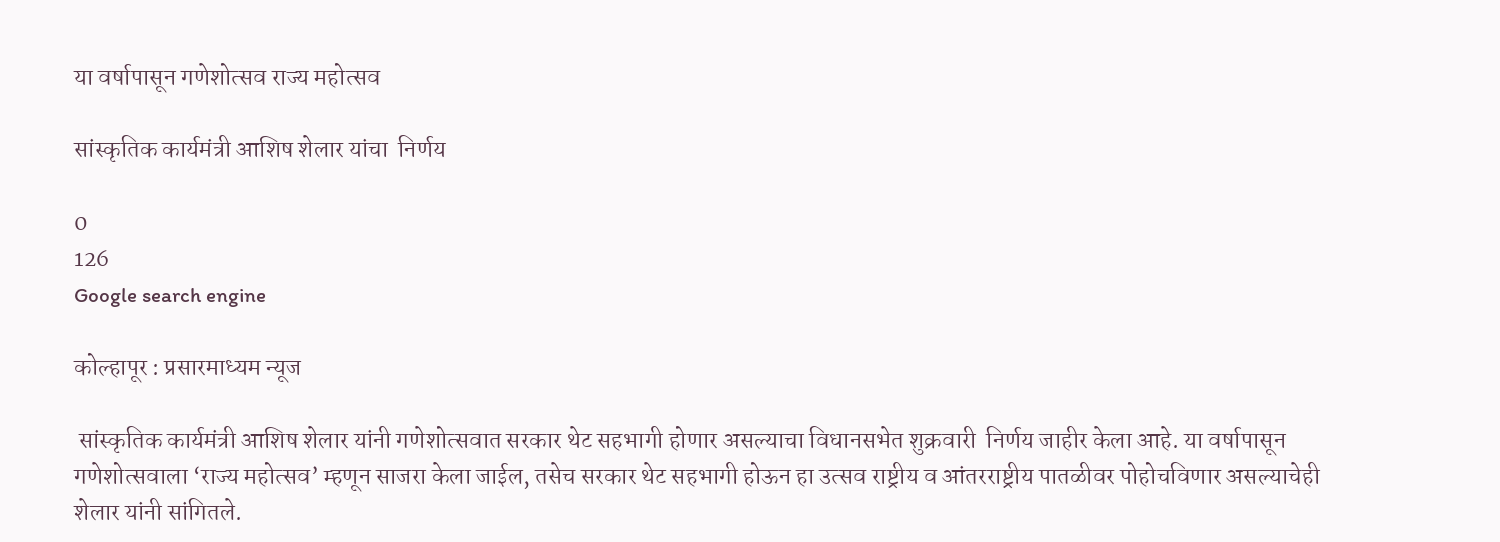या वर्षापासून गणेशोत्सव राज्य महोत्सव

सांस्कृतिक कार्यमंत्री आशिष शेलार यांचा  निर्णय

0
126
Google search engine

कोल्हापूर : प्रसारमाध्यम न्यूज

 सांस्कृतिक कार्यमंत्री आशिष शेलार यांनी गणेशोत्सवात सरकार थेट सहभागी होणार असल्याचा विधानसभेत शुक्रवारी  निर्णय जाहीर केला आहे. या वर्षापासून गणेशोत्सवाला ‘राज्य महोत्सव’ म्हणून साजरा केला जाईल, तसेच सरकार थेट सहभागी होऊन हा उत्सव राष्ट्रीय व आंतरराष्ट्रीय पातळीवर पोहोचविणार असल्याचेही शेलार यांनी सांगितले.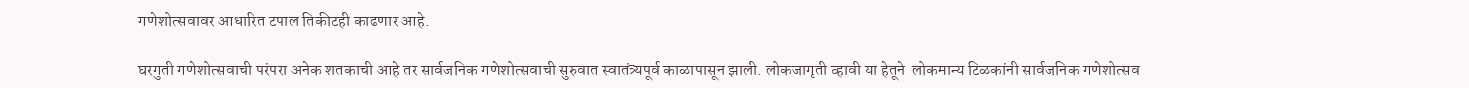गणेशोत्सवावर आधारित टपाल तिकीटही काढणार आहे.

घरगुती गणेशोत्सवाची परंपरा अनेक शतकाची आहे तर सार्वजनिक गणेशोत्सवाची सुरुवात स्वातंत्र्यपूर्व काळापासून झाली. लोकजागृती व्हावी या हेतूने  लोकमान्य टिळकांनी सार्वजनिक गणेशोत्सव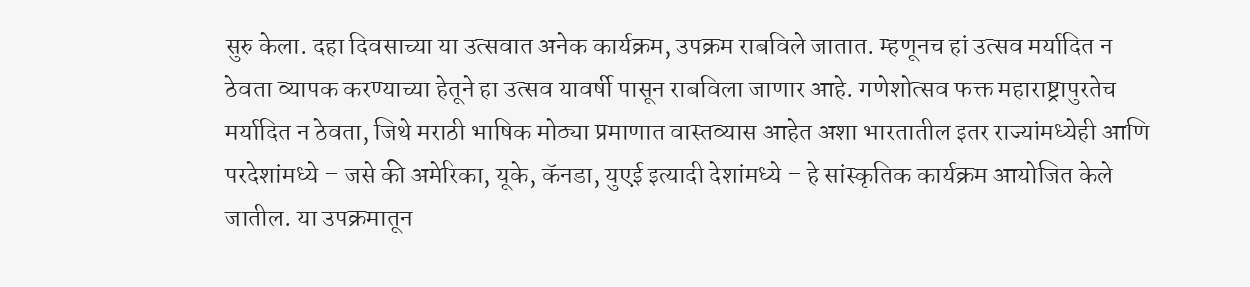सुरु केला. दहा दिवसाच्या या उत्सवात अनेक कार्यक्रम, उपक्रम राबविले जातात. म्हणूनच हां उत्सव मर्यादित न ठेवता व्यापक करण्याच्या हेतूने हा उत्सव यावर्षी पासून राबविला जाणार आहे. गणेशोत्सव फक्त महाराष्ट्रापुरतेच मर्यादित न ठेवता, जिथे मराठी भाषिक मोठ्या प्रमाणात वास्तव्यास आहेत अशा भारतातील इतर राज्यांमध्येही आणि परदेशांमध्ये – जसे की अमेरिका, यूके, कॅनडा, युएई इत्यादी देशांमध्ये – हे सांस्कृतिक कार्यक्रम आयोजित केले जातील. या उपक्रमातून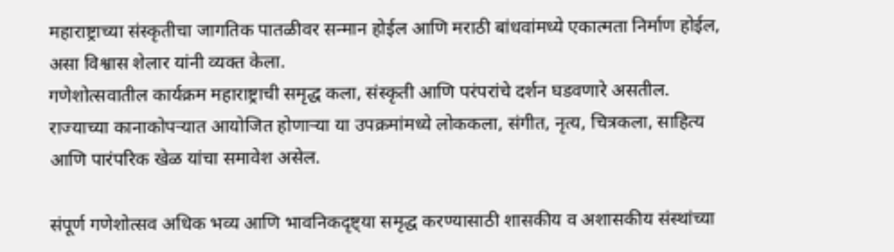महाराष्ट्राच्या संस्कृतीचा जागतिक पातळीवर सन्मान होईल आणि मराठी बांधवांमध्ये एकात्मता निर्माण होईल, असा विश्वास शेलार यांनी व्यक्त केला.
गणेशोत्सवातील कार्यक्रम महाराष्ट्राची समृद्ध कला, संस्कृती आणि परंपरांचे दर्शन घडवणारे असतील. राज्याच्या कानाकोपऱ्यात आयोजित होणाऱ्या या उपक्रमांमध्ये लोककला, संगीत, नृत्य, चित्रकला, साहित्य आणि पारंपरिक खेळ यांचा समावेश असेल.

संपूर्ण गणेशोत्सव अधिक भव्य आणि भावनिकदृष्ट्या समृद्ध करण्यासाठी शासकीय व अशासकीय संस्थांच्या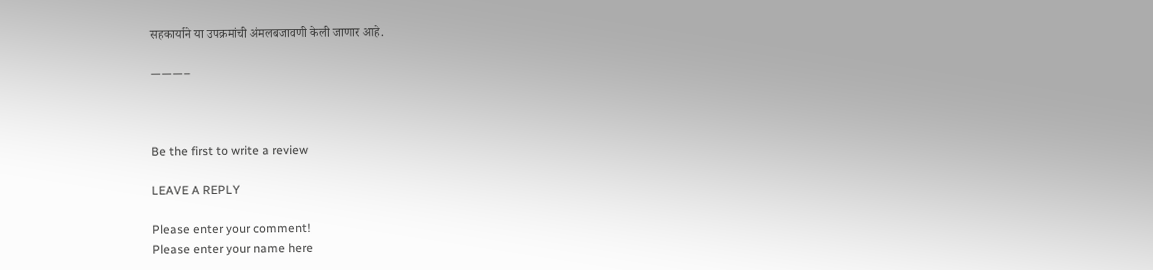सहकार्याने या उपक्रमांची अंमलबजावणी केली जाणार आहे.

———–



Be the first to write a review

LEAVE A REPLY

Please enter your comment!
Please enter your name here